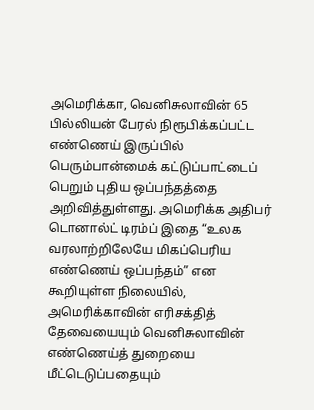அமெரிக்கா, வெனிசுலாவின் 65 பில்லியன் பேரல் நிரூபிக்கப்பட்ட எண்ணெய் இருப்பில் பெரும்பான்மைக் கட்டுப்பாட்டைப் பெறும் புதிய ஒப்பந்தத்தை அறிவித்துள்ளது. அமெரிக்க அதிபர் டொனால்ட் டிரம்ப் இதை “உலக வரலாற்றிலேயே மிகப்பெரிய எண்ணெய் ஒப்பந்தம்” என கூறியுள்ள நிலையில், அமெரிக்காவின் எரிசக்தித் தேவையையும் வெனிசுலாவின் எண்ணெய்த் துறையை மீட்டெடுப்பதையும்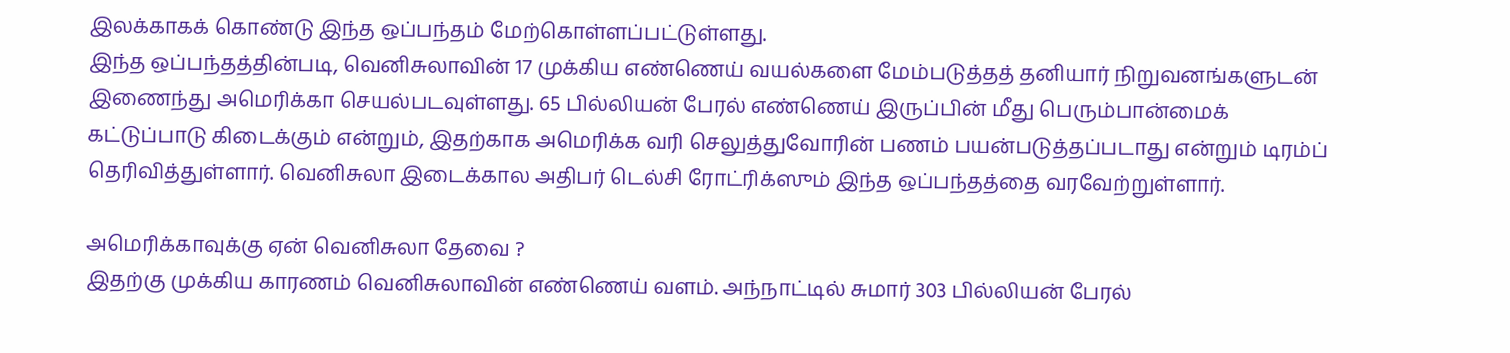இலக்காகக் கொண்டு இந்த ஒப்பந்தம் மேற்கொள்ளப்பட்டுள்ளது.
இந்த ஒப்பந்தத்தின்படி, வெனிசுலாவின் 17 முக்கிய எண்ணெய் வயல்களை மேம்படுத்தத் தனியார் நிறுவனங்களுடன் இணைந்து அமெரிக்கா செயல்படவுள்ளது. 65 பில்லியன் பேரல் எண்ணெய் இருப்பின் மீது பெரும்பான்மைக் கட்டுப்பாடு கிடைக்கும் என்றும், இதற்காக அமெரிக்க வரி செலுத்துவோரின் பணம் பயன்படுத்தப்படாது என்றும் டிரம்ப் தெரிவித்துள்ளார். வெனிசுலா இடைக்கால அதிபர் டெல்சி ரோட்ரிக்ஸும் இந்த ஒப்பந்தத்தை வரவேற்றுள்ளார்.

அமெரிக்காவுக்கு ஏன் வெனிசுலா தேவை ?
இதற்கு முக்கிய காரணம் வெனிசுலாவின் எண்ணெய் வளம். அந்நாட்டில் சுமார் 303 பில்லியன் பேரல்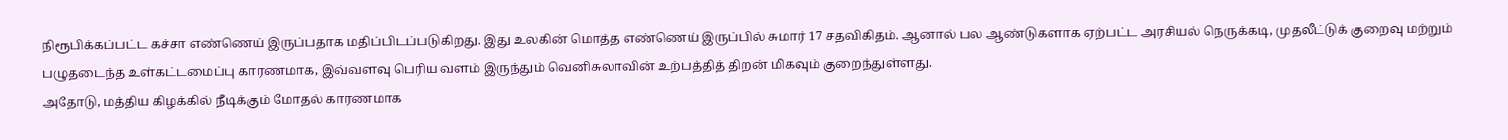நிரூபிக்கப்பட்ட கச்சா எண்ணெய் இருப்பதாக மதிப்பிடப்படுகிறது. இது உலகின் மொத்த எண்ணெய் இருப்பில் சுமார் 17 சதவிகிதம். ஆனால் பல ஆண்டுகளாக ஏற்பட்ட அரசியல் நெருக்கடி, முதலீட்டுக் குறைவு மற்றும் பழுதடைந்த உள்கட்டமைப்பு காரணமாக, இவ்வளவு பெரிய வளம் இருந்தும் வெனிசுலாவின் உற்பத்தித் திறன் மிகவும் குறைந்துள்ளது.
அதோடு, மத்திய கிழக்கில் நீடிக்கும் மோதல் காரணமாக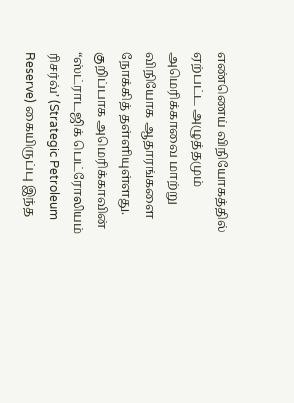எண்ணெய் விநியோகத்தில் ஏற்பட்ட அழுத்தமும் அமெரிக்காவை மாற்று விநியோக ஆதாரங்களை நோக்கித் தள்ளியுள்ளது. குறிப்பாக அமெரிக்காவின் “ஸ்ட்ராடஜிக் பெட்ரோலியம் ரிசர்வ்’ (Strategic Petroleum Reserve) கையிருப்பு இந்த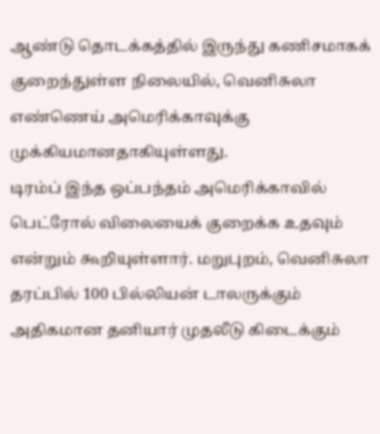ஆண்டு தொடக்கத்தில் இருந்து கணிசமாகக் குறைந்துள்ள நிலையில், வெனிசுலா எண்ணெய் அமெரிக்காவுக்கு முக்கியமானதாகியுள்ளது.
டிரம்ப் இந்த ஒப்பந்தம் அமெரிக்காவில் பெட்ரோல் விலையைக் குறைக்க உதவும் என்றும் கூறியுள்ளார். மறுபுறம், வெனிசுலா தரப்பில் 100 பில்லியன் டாலருக்கும் அதிகமான தனியார் முதலீடு கிடைக்கும்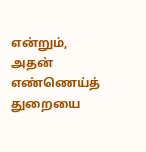என்றும், அதன் எண்ணெய்த் துறையை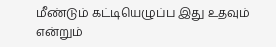மீண்டும் கட்டியெழுப்ப இது உதவும் என்றும்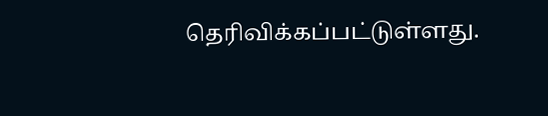தெரிவிக்கப்பட்டுள்ளது.